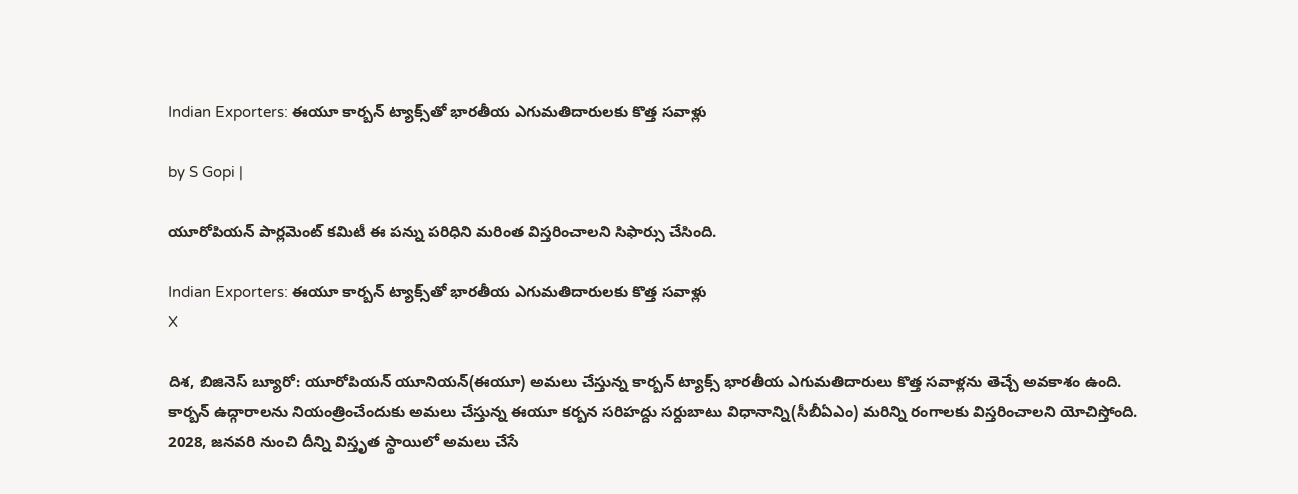Indian Exporters: ఈయూ కార్బన్ ట్యాక్స్‌తో భారతీయ ఎగుమతిదారులకు కొత్త సవాళ్లు

by S Gopi |

యూరోపియన్ పార్లమెంట్ కమిటీ ఈ పన్ను పరిధిని మరింత విస్తరించాలని సిఫార్సు చేసింది.

Indian Exporters: ఈయూ కార్బన్ ట్యాక్స్‌తో భారతీయ ఎగుమతిదారులకు కొత్త సవాళ్లు
X

దిశ, బిజినెస్ బ్యూరో: యూరోపియన్ యూనియన్(ఈయూ) అమలు చేస్తున్న కార్బన్ ట్యాక్స్ భారతీయ ఎగుమతిదారులు కొత్త సవాళ్లను తెచ్చే అవకాశం ఉంది. కార్బన్ ఉద్గారాలను నియంత్రించేందుకు అమలు చేస్తున్న ఈయూ కర్బన సరిహద్దు సర్దుబాటు విధానాన్ని(సీబీఏఎం) మరిన్ని రంగాలకు విస్తరించాలని యోచిస్తోంది. 2028, జనవరి నుంచి దీన్ని విస్తృత స్థాయిలో అమలు చేసే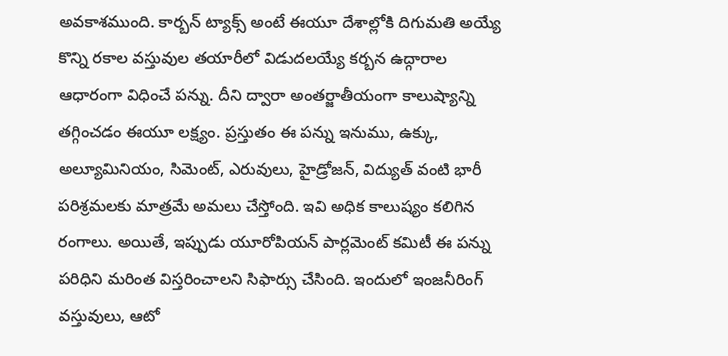అవకాశముంది. కార్బన్ ట్యాక్స్ అంటే ఈయూ దేశాల్లోకి దిగుమతి అయ్యే కొన్ని రకాల వస్తువుల తయారీలో విడుదలయ్యే కర్బన ఉద్గారాల ఆధారంగా విధించే పన్ను. దీని ద్వారా అంతర్జాతీయంగా కాలుష్యాన్ని తగ్గించడం ఈయూ లక్ష్యం. ప్రస్తుతం ఈ పన్ను ఇనుము, ఉక్కు, అల్యూమినియం, సిమెంట్, ఎరువులు, హైడ్రోజన్, విద్యుత్ వంటి భారీ పరిశ్రమలకు మాత్రమే అమలు చేస్తోంది. ఇవి అధిక కాలుష్యం కలిగిన రంగాలు. అయితే, ఇప్పుడు యూరోపియన్ పార్లమెంట్ కమిటీ ఈ పన్ను పరిధిని మరింత విస్తరించాలని సిఫార్సు చేసింది. ఇందులో ఇంజనీరింగ్ వస్తువులు, ఆటో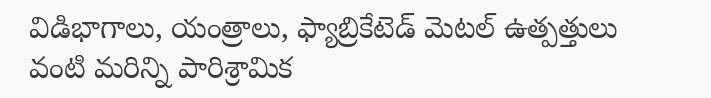విడిభాగాలు, యంత్రాలు, ఫ్యాబ్రికేటెడ్ మెటల్ ఉత్పత్తులు వంటి మరిన్ని పారిశ్రామిక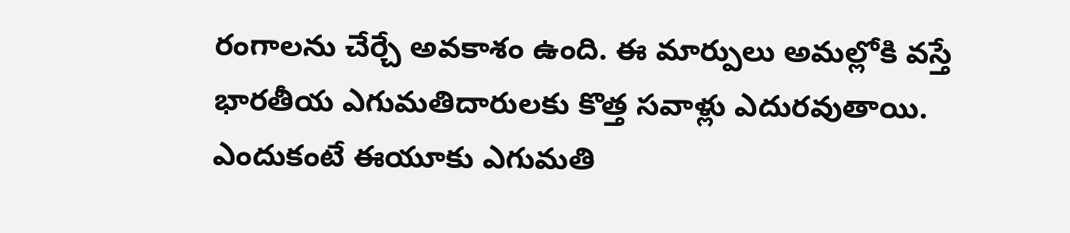రంగాలను చేర్చే అవకాశం ఉంది. ఈ మార్పులు అమల్లోకి వస్తే భారతీయ ఎగుమతిదారులకు కొత్త సవాళ్లు ఎదురవుతాయి. ఎందుకంటే ఈయూకు ఎగుమతి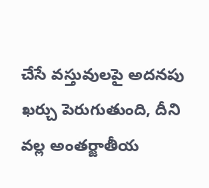చేసే వస్తువులపై అదనపు ఖర్చు పెరుగుతుంది, దీని వల్ల అంతర్జాతీయ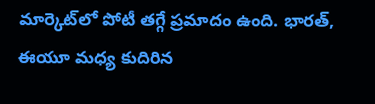మార్కెట్‌లో పోటీ తగ్గే ప్రమాదం ఉంది. భారత్, ఈయూ మధ్య కుదిరిన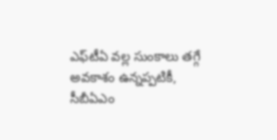ఎఫ్‌టీఏ వల్ల సుంకాలు తగ్గే అవకాశం ఉన్నప్పటికీ, సీబీఏఎం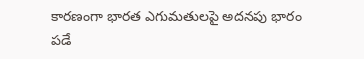కారణంగా భారత ఎగుమతులపై అదనపు భారం పడే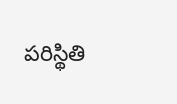పరిస్థితి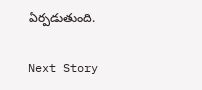ఏర్పడుతుంది.

Next Story